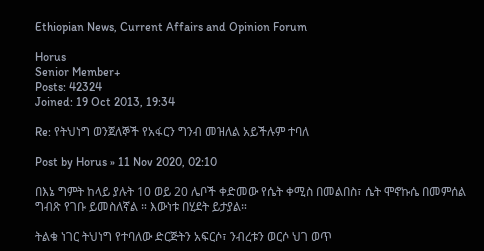Ethiopian News, Current Affairs and Opinion Forum

Horus
Senior Member+
Posts: 42324
Joined: 19 Oct 2013, 19:34

Re: የትህነግ ወንጀለኞች የአፋርን ግንብ መዝለል አይችሉም ተባለ

Post by Horus » 11 Nov 2020, 02:10

በእኔ ግምት ከላይ ያሉት 10 ወይ 20 ሌቦች ቀድመው የሴት ቀሚስ በመልበስ፣ ሴት ሞኖኩሴ በመምሰል ግብጽ የገቡ ይመስለኛል ። እውነቱ በሂደት ይታያል።

ትልቁ ነገር ትህነግ የተባለው ድርጅትን አፍርሶ፣ ንብረቱን ወርሶ ህገ ወጥ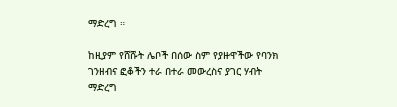ማድረግ ።

ከዚያም የሸሹት ሌቦች በሰው ስም የያዙዋችው የባንክ ገንዘብና ፎቆችን ተራ በተራ መውረስና ያገር ሃብት ማድረግ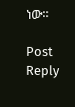ነው።

Post Reply